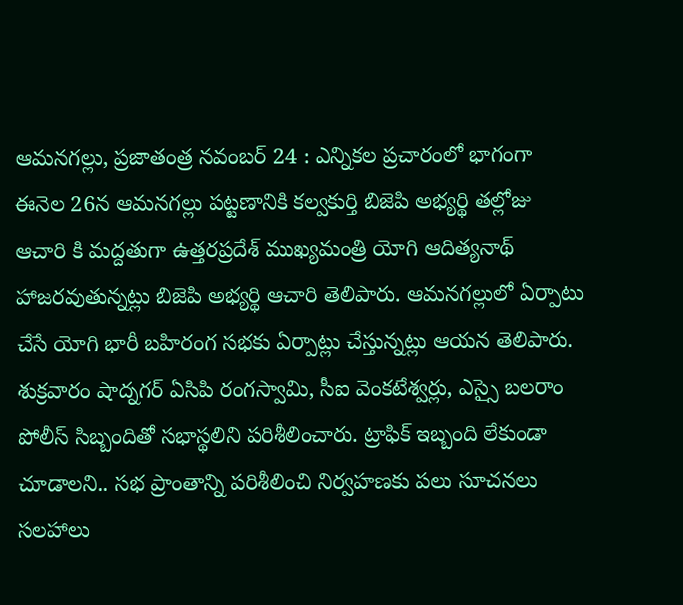ఆమనగల్లు, ప్రజాతంత్ర నవంబర్ 24 : ఎన్నికల ప్రచారంలో భాగంగా ఈనెల 26న ఆమనగల్లు పట్టణానికి కల్వకుర్తి బిజెపి అభ్యర్థి తల్లోజు ఆచారి కి మద్దతుగా ఉత్తరప్రదేశ్ ముఖ్యమంత్రి యోగి ఆదిత్యనాథ్ హాజరవుతున్నట్లు బిజెపి అభ్యర్థి ఆచారి తెలిపారు. ఆమనగల్లులో ఏర్పాటు చేసే యోగి భారీ బహిరంగ సభకు ఏర్పాట్లు చేస్తున్నట్లు ఆయన తెలిపారు. శుక్రవారం షాద్నగర్ ఏసిపి రంగస్వామి, సీఐ వెంకటేశ్వర్లు, ఎస్సై బలరాం పోలీస్ సిబ్బందితో సభాస్థలిని పరిశీలించారు. ట్రాఫిక్ ఇబ్బంది లేకుండా చూడాలని.. సభ ప్రాంతాన్ని పరిశీలించి నిర్వహణకు పలు సూచనలు సలహాలు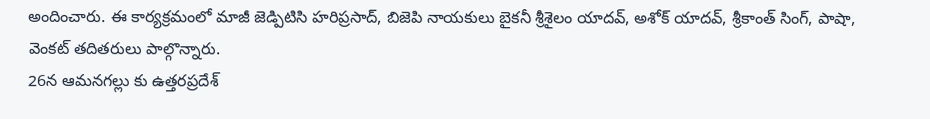అందించారు. ఈ కార్యక్రమంలో మాజీ జెడ్పిటిసి హరిప్రసాద్, బిజెపి నాయకులు బైకనీ శ్రీశైలం యాదవ్, అశోక్ యాదవ్, శ్రీకాంత్ సింగ్, పాషా, వెంకట్ తదితరులు పాల్గొన్నారు.
26న ఆమనగల్లు కు ఉత్తరప్రదేశ్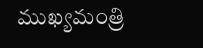ముఖ్యమంత్రి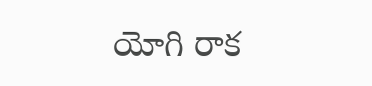యోగి రాక